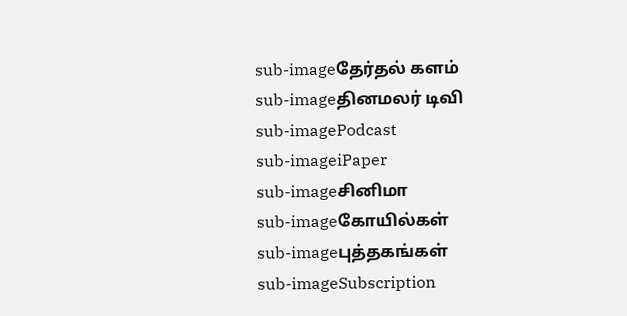sub-imageதேர்தல் களம்
sub-imageதினமலர் டிவி
sub-imagePodcast
sub-imageiPaper
sub-imageசினிமா
sub-imageகோயில்கள்
sub-imageபுத்தகங்கள்
sub-imageSubscription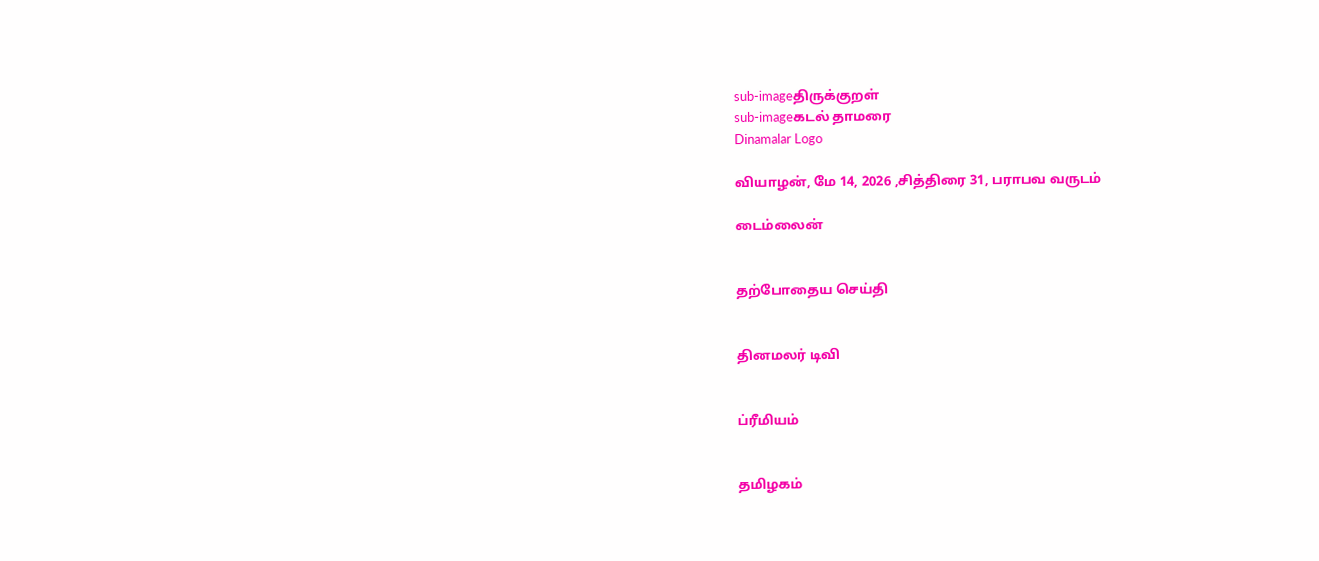sub-imageதிருக்குறள்
sub-imageகடல் தாமரை
Dinamalar Logo

வியாழன், மே 14, 2026 ,சித்திரை 31, பராபவ வருடம்

டைம்லைன்


தற்போதைய செய்தி


தினமலர் டிவி


ப்ரீமியம்


தமிழகம்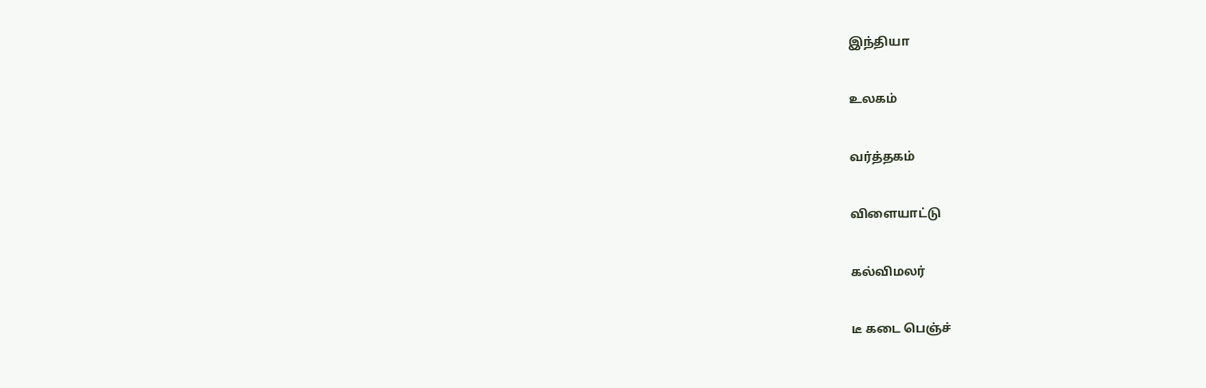இந்தியா


உலகம்


வர்த்தகம்


விளையாட்டு


கல்விமலர்


டீ கடை பெஞ்ச்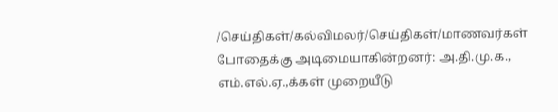/செய்திகள்/கல்விமலர்/செய்திகள்/மாணவர்கள் போதைக்கு அடிமையாகின்றனர்: அ.தி.மு.க., எம்.எல்.ஏ.,க்கள் முறையீடு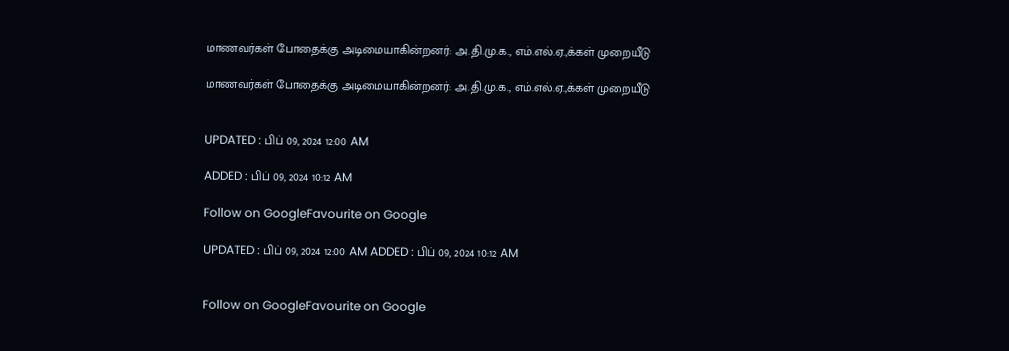மாணவர்கள் போதைக்கு அடிமையாகின்றனர்: அ.தி.மு.க., எம்.எல்.ஏ.,க்கள் முறையீடு

மாணவர்கள் போதைக்கு அடிமையாகின்றனர்: அ.தி.மு.க., எம்.எல்.ஏ.,க்கள் முறையீடு


UPDATED : பிப் 09, 2024 12:00 AM

ADDED : பிப் 09, 2024 10:12 AM

Follow on GoogleFavourite on Google

UPDATED : பிப் 09, 2024 12:00 AM ADDED : பிப் 09, 2024 10:12 AM


Follow on GoogleFavourite on Google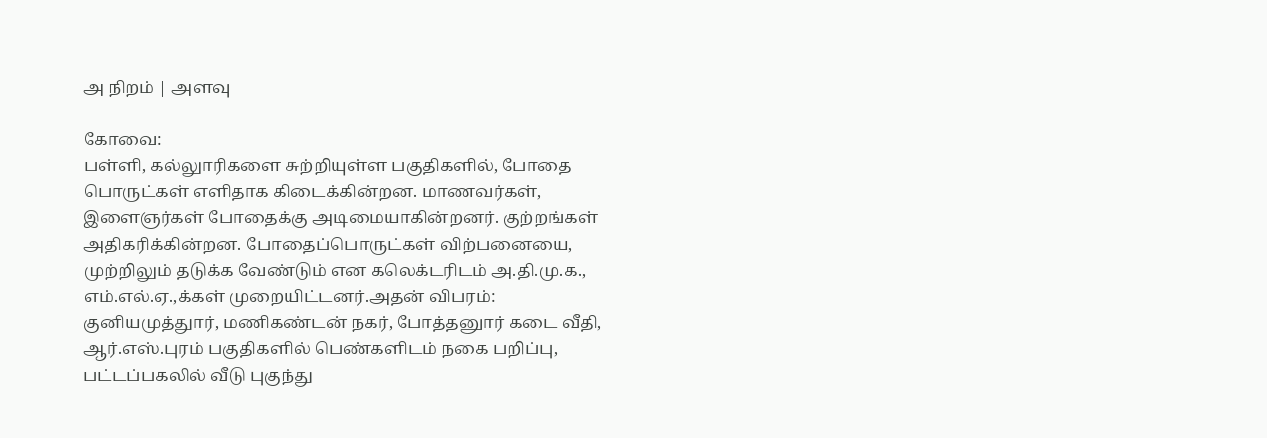அ நிறம் | அளவு

கோவை:
பள்ளி, கல்லுாரிகளை சுற்றியுள்ள பகுதிகளில், போதை பொருட்கள் எளிதாக கிடைக்கின்றன. மாணவர்கள், இளைஞர்கள் போதைக்கு அடிமையாகின்றனர். குற்றங்கள் அதிகரிக்கின்றன. போதைப்பொருட்கள் விற்பனையை, முற்றிலும் தடுக்க வேண்டும் என கலெக்டரிடம் அ.தி.மு.க., எம்.எல்.ஏ.,க்கள் முறையிட்டனர்.அதன் விபரம்:
குனியமுத்துார், மணிகண்டன் நகர், போத்தனுார் கடை வீதி, ஆர்.எஸ்.புரம் பகுதிகளில் பெண்களிடம் நகை பறிப்பு, பட்டப்பகலில் வீடு புகுந்து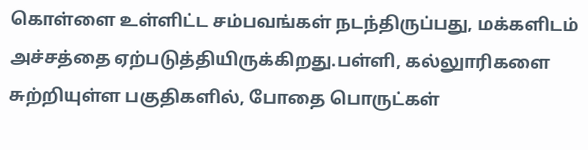கொள்ளை உள்ளிட்ட சம்பவங்கள் நடந்திருப்பது, மக்களிடம் அச்சத்தை ஏற்படுத்தியிருக்கிறது.பள்ளி, கல்லுாரிகளை சுற்றியுள்ள பகுதிகளில், போதை பொருட்கள்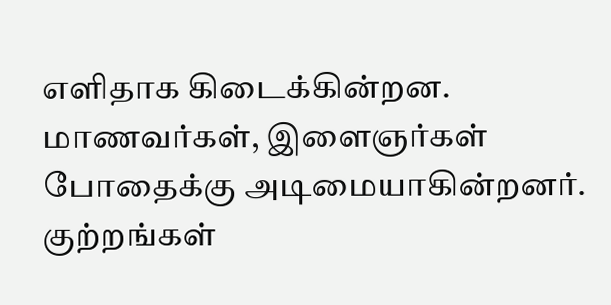எளிதாக கிடைக்கின்றன. மாணவர்கள், இளைஞர்கள் போதைக்கு அடிமையாகின்றனர். குற்றங்கள்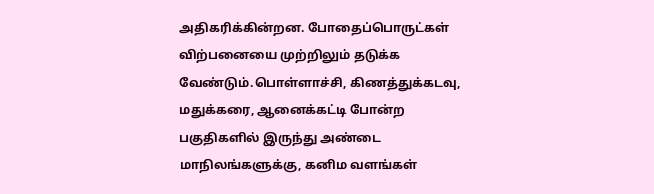அதிகரிக்கின்றன. போதைப்பொருட்கள் விற்பனையை முற்றிலும் தடுக்க வேண்டும்.பொள்ளாச்சி, கிணத்துக்கடவு, மதுக்கரை, ஆனைக்கட்டி போன்ற பகுதிகளில் இருந்து அண்டை மாநிலங்களுக்கு, கனிம வளங்கள்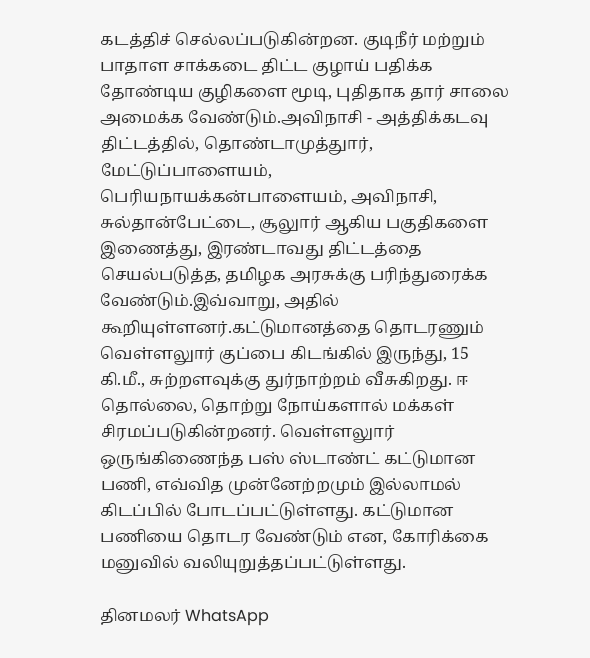கடத்திச் செல்லப்படுகின்றன. குடிநீர் மற்றும் பாதாள சாக்கடை திட்ட குழாய் பதிக்க தோண்டிய குழிகளை மூடி, புதிதாக தார் சாலை அமைக்க வேண்டும்.அவிநாசி - அத்திக்கடவு திட்டத்தில், தொண்டாமுத்துார், மேட்டுப்பாளையம், பெரியநாயக்கன்பாளையம், அவிநாசி, சுல்தான்பேட்டை, சூலுார் ஆகிய பகுதிகளை இணைத்து, இரண்டாவது திட்டத்தை செயல்படுத்த, தமிழக அரசுக்கு பரிந்துரைக்க வேண்டும்.இவ்வாறு, அதில் கூறியுள்ளனர்.கட்டுமானத்தை தொடரணும்
வெள்ளலுார் குப்பை கிடங்கில் இருந்து, 15 கி.மீ., சுற்றளவுக்கு துர்நாற்றம் வீசுகிறது. ஈ தொல்லை, தொற்று நோய்களால் மக்கள் சிரமப்படுகின்றனர். வெள்ளலுார் ஒருங்கிணைந்த பஸ் ஸ்டாண்ட் கட்டுமான பணி, எவ்வித முன்னேற்றமும் இல்லாமல் கிடப்பில் போடப்பட்டுள்ளது. கட்டுமான பணியை தொடர வேண்டும் என, கோரிக்கை மனுவில் வலியுறுத்தப்பட்டுள்ளது.

தினமலர் WhatsApp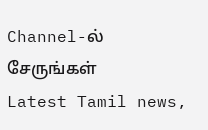Channel-ல் சேருங்கள்
Latest Tamil news,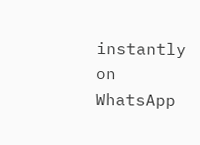instantly on WhatsApp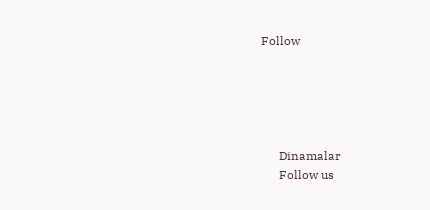Follow





      Dinamalar
      Follow us